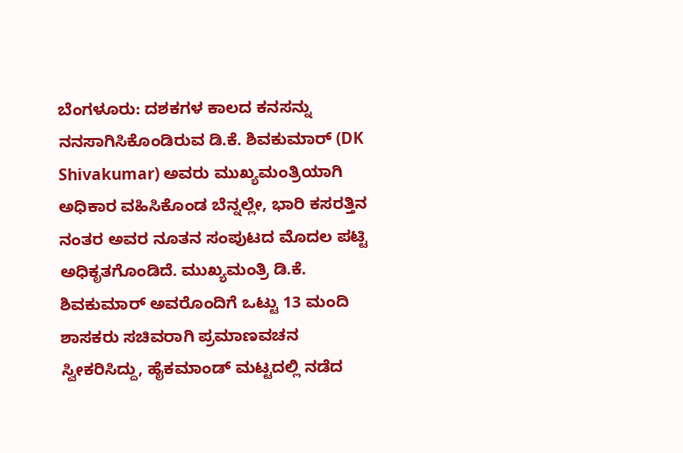ಬೆಂಗಳೂರು: ದಶಕಗಳ ಕಾಲದ ಕನಸನ್ನು ನನಸಾಗಿಸಿಕೊಂಡಿರುವ ಡಿ.ಕೆ. ಶಿವಕುಮಾರ್ (DK Shivakumar) ಅವರು ಮುಖ್ಯಮಂತ್ರಿಯಾಗಿ ಅಧಿಕಾರ ವಹಿಸಿಕೊಂಡ ಬೆನ್ನಲ್ಲೇ, ಭಾರಿ ಕಸರತ್ತಿನ ನಂತರ ಅವರ ನೂತನ ಸಂಪುಟದ ಮೊದಲ ಪಟ್ಟಿ ಅಧಿಕೃತಗೊಂಡಿದೆ. ಮುಖ್ಯಮಂತ್ರಿ ಡಿ.ಕೆ. ಶಿವಕುಮಾರ್ ಅವರೊಂದಿಗೆ ಒಟ್ಟು 13 ಮಂದಿ ಶಾಸಕರು ಸಚಿವರಾಗಿ ಪ್ರಮಾಣವಚನ ಸ್ವೀಕರಿಸಿದ್ದು, ಹೈಕಮಾಂಡ್ ಮಟ್ಟದಲ್ಲಿ ನಡೆದ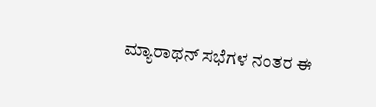ಮ್ಯಾರಾಥನ್ ಸಭೆಗಳ ನಂತರ ಈ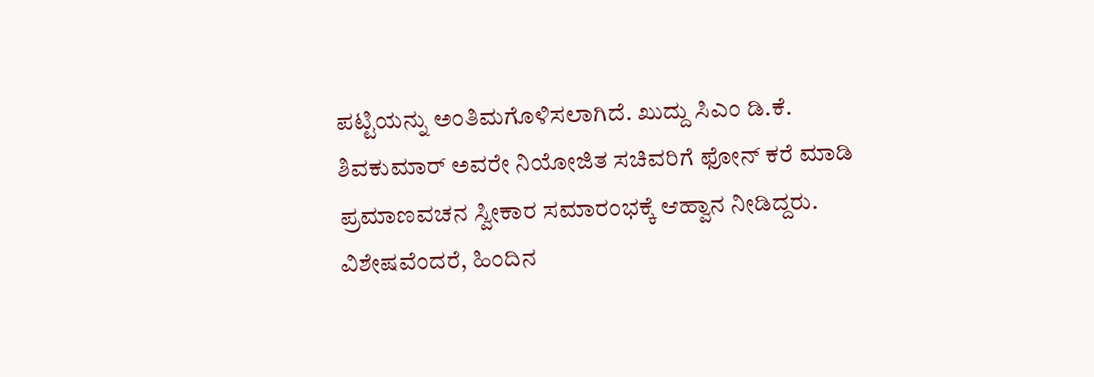ಪಟ್ಟಿಯನ್ನು ಅಂತಿಮಗೊಳಿಸಲಾಗಿದೆ. ಖುದ್ದು ಸಿಎಂ ಡಿ.ಕೆ. ಶಿವಕುಮಾರ್ ಅವರೇ ನಿಯೋಜಿತ ಸಚಿವರಿಗೆ ಫೋನ್ ಕರೆ ಮಾಡಿ ಪ್ರಮಾಣವಚನ ಸ್ವೀಕಾರ ಸಮಾರಂಭಕ್ಕೆ ಆಹ್ವಾನ ನೀಡಿದ್ದರು.
ವಿಶೇಷವೆಂದರೆ, ಹಿಂದಿನ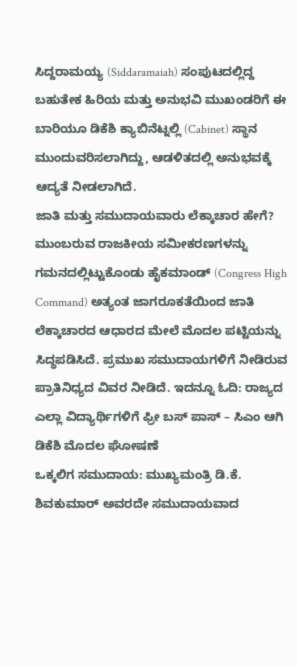ಸಿದ್ದರಾಮಯ್ಯ (Siddaramaiah) ಸಂಪುಟದಲ್ಲಿದ್ದ ಬಹುತೇಕ ಹಿರಿಯ ಮತ್ತು ಅನುಭವಿ ಮುಖಂಡರಿಗೆ ಈ ಬಾರಿಯೂ ಡಿಕೆಶಿ ಕ್ಯಾಬಿನೆಟ್ನಲ್ಲಿ (Cabinet) ಸ್ಥಾನ ಮುಂದುವರಿಸಲಾಗಿದ್ದು, ಆಡಳಿತದಲ್ಲಿ ಅನುಭವಕ್ಕೆ ಆದ್ಯತೆ ನೀಡಲಾಗಿದೆ.
ಜಾತಿ ಮತ್ತು ಸಮುದಾಯವಾರು ಲೆಕ್ಕಾಚಾರ ಹೇಗೆ?
ಮುಂಬರುವ ರಾಜಕೀಯ ಸಮೀಕರಣಗಳನ್ನು ಗಮನದಲ್ಲಿಟ್ಟುಕೊಂಡು ಹೈಕಮಾಂಡ್ (Congress High Command) ಅತ್ಯಂತ ಜಾಗರೂಕತೆಯಿಂದ ಜಾತಿ ಲೆಕ್ಕಾಚಾರದ ಆಧಾರದ ಮೇಲೆ ಮೊದಲ ಪಟ್ಟಿಯನ್ನು ಸಿದ್ಧಪಡಿಸಿದೆ. ಪ್ರಮುಖ ಸಮುದಾಯಗಳಿಗೆ ನೀಡಿರುವ ಪ್ರಾತಿನಿಧ್ಯದ ವಿವರ ನೀಡಿದೆ. ಇದನ್ನೂ ಓದಿ: ರಾಜ್ಯದ ಎಲ್ಲಾ ವಿದ್ಯಾರ್ಥಿಗಳಿಗೆ ಫ್ರೀ ಬಸ್ ಪಾಸ್ – ಸಿಎಂ ಆಗಿ ಡಿಕೆಶಿ ಮೊದಲ ಘೋಷಣೆ
ಒಕ್ಕಲಿಗ ಸಮುದಾಯ: ಮುಖ್ಯಮಂತ್ರಿ ಡಿ.ಕೆ. ಶಿವಕುಮಾರ್ ಅವರದೇ ಸಮುದಾಯವಾದ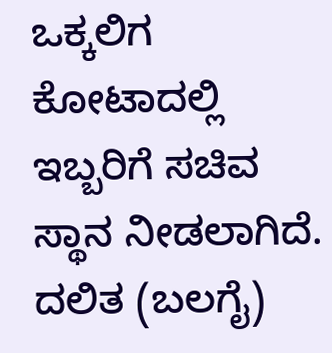ಒಕ್ಕಲಿಗ ಕೋಟಾದಲ್ಲಿ ಇಬ್ಬರಿಗೆ ಸಚಿವ ಸ್ಥಾನ ನೀಡಲಾಗಿದೆ.
ದಲಿತ (ಬಲಗೈ)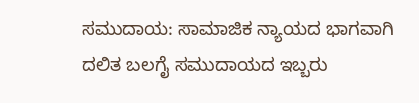ಸಮುದಾಯ: ಸಾಮಾಜಿಕ ನ್ಯಾಯದ ಭಾಗವಾಗಿ ದಲಿತ ಬಲಗೈ ಸಮುದಾಯದ ಇಬ್ಬರು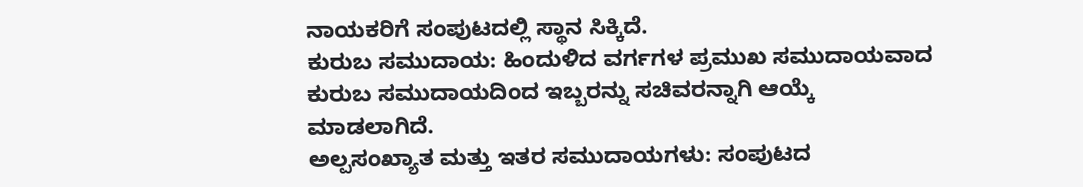ನಾಯಕರಿಗೆ ಸಂಪುಟದಲ್ಲಿ ಸ್ಥಾನ ಸಿಕ್ಕಿದೆ.
ಕುರುಬ ಸಮುದಾಯ: ಹಿಂದುಳಿದ ವರ್ಗಗಳ ಪ್ರಮುಖ ಸಮುದಾಯವಾದ ಕುರುಬ ಸಮುದಾಯದಿಂದ ಇಬ್ಬರನ್ನು ಸಚಿವರನ್ನಾಗಿ ಆಯ್ಕೆ ಮಾಡಲಾಗಿದೆ.
ಅಲ್ಪಸಂಖ್ಯಾತ ಮತ್ತು ಇತರ ಸಮುದಾಯಗಳು: ಸಂಪುಟದ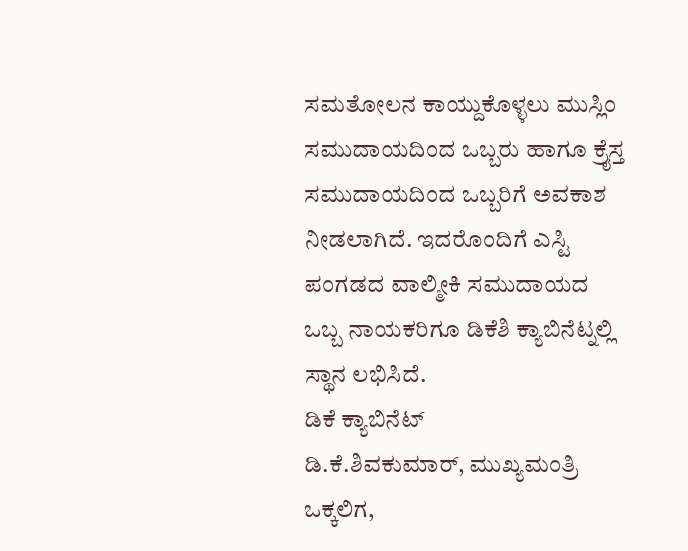ಸಮತೋಲನ ಕಾಯ್ದುಕೊಳ್ಳಲು ಮುಸ್ಲಿಂ ಸಮುದಾಯದಿಂದ ಒಬ್ಬರು ಹಾಗೂ ಕ್ರೈಸ್ತ ಸಮುದಾಯದಿಂದ ಒಬ್ಬರಿಗೆ ಅವಕಾಶ ನೀಡಲಾಗಿದೆ. ಇದರೊಂದಿಗೆ ಎಸ್ಟಿ ಪಂಗಡದ ವಾಲ್ಮೀಕಿ ಸಮುದಾಯದ ಒಬ್ಬ ನಾಯಕರಿಗೂ ಡಿಕೆಶಿ ಕ್ಯಾಬಿನೆಟ್ನಲ್ಲಿ ಸ್ಥಾನ ಲಭಿಸಿದೆ.
ಡಿಕೆ ಕ್ಯಾಬಿನೆಟ್
ಡಿ.ಕೆ.ಶಿವಕುಮಾರ್, ಮುಖ್ಯಮಂತ್ರಿ
ಒಕ್ಕಲಿಗ,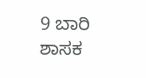9 ಬಾರಿ ಶಾಸಕ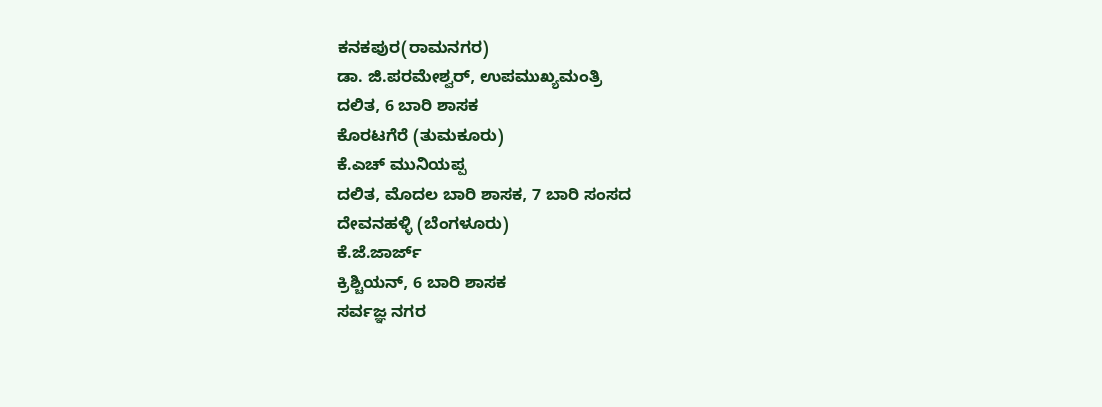ಕನಕಪುರ(ರಾಮನಗರ)
ಡಾ. ಜಿ.ಪರಮೇಶ್ವರ್, ಉಪಮುಖ್ಯಮಂತ್ರಿ
ದಲಿತ, 6 ಬಾರಿ ಶಾಸಕ
ಕೊರಟಗೆರೆ (ತುಮಕೂರು)
ಕೆ.ಎಚ್ ಮುನಿಯಪ್ಪ
ದಲಿತ, ಮೊದಲ ಬಾರಿ ಶಾಸಕ, 7 ಬಾರಿ ಸಂಸದ
ದೇವನಹಳ್ಳಿ (ಬೆಂಗಳೂರು)
ಕೆ.ಜೆ.ಜಾರ್ಜ್
ಕ್ರಿಶ್ಚಿಯನ್, 6 ಬಾರಿ ಶಾಸಕ
ಸರ್ವಜ್ಞ ನಗರ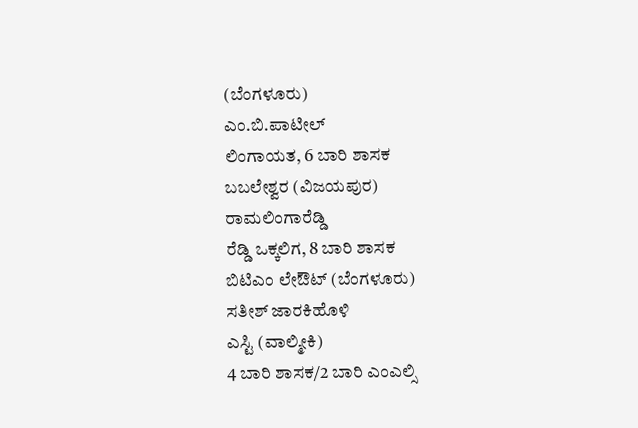(ಬೆಂಗಳೂರು)
ಎಂ.ಬಿ.ಪಾಟೀಲ್
ಲಿಂಗಾಯತ, 6 ಬಾರಿ ಶಾಸಕ
ಬಬಲೇಶ್ವರ (ವಿಜಯಪುರ)
ರಾಮಲಿಂಗಾರೆಡ್ಡಿ
ರೆಡ್ಡಿ ಒಕ್ಕಲಿಗ, 8 ಬಾರಿ ಶಾಸಕ
ಬಿಟಿಎಂ ಲೇಔಟ್ (ಬೆಂಗಳೂರು)
ಸತೀಶ್ ಜಾರಕಿಹೊಳಿ
ಎಸ್ಟಿ (ವಾಲ್ಮೀಕಿ)
4 ಬಾರಿ ಶಾಸಕ/2 ಬಾರಿ ಎಂಎಲ್ಸಿ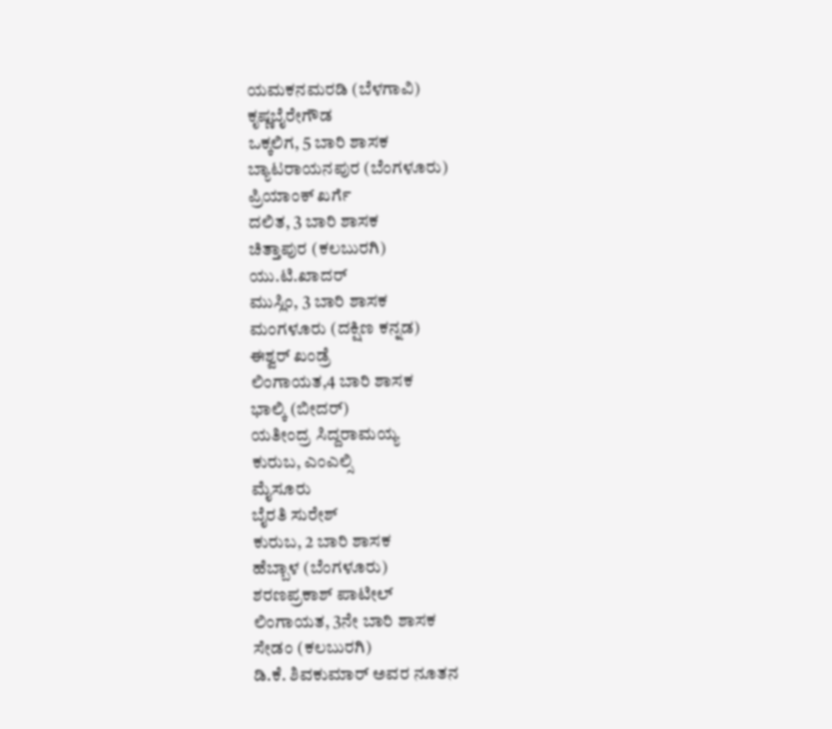ಯಮಕನಮರಡಿ (ಬೆಳಗಾವಿ)
ಕೃಷ್ಣಬೈರೇಗೌಡ
ಒಕ್ಕಲಿಗ, 5 ಬಾರಿ ಶಾಸಕ
ಬ್ಯಾಟರಾಯನಪುರ (ಬೆಂಗಳೂರು)
ಪ್ರಿಯಾಂಕ್ ಖರ್ಗೆ
ದಲಿತ, 3 ಬಾರಿ ಶಾಸಕ
ಚಿತ್ತಾಪುರ (ಕಲಬುರಗಿ)
ಯು.ಟಿ.ಖಾದರ್
ಮುಸ್ಲಿಂ, 3 ಬಾರಿ ಶಾಸಕ
ಮಂಗಳೂರು (ದಕ್ಷಿಣ ಕನ್ನಡ)
ಈಶ್ವರ್ ಖಂಡ್ರೆ
ಲಿಂಗಾಯತ,4 ಬಾರಿ ಶಾಸಕ
ಭಾಲ್ಕಿ (ಬೀದರ್)
ಯತೀಂದ್ರ ಸಿದ್ದರಾಮಯ್ಯ
ಕುರುಬ, ಎಂಎಲ್ಸಿ
ಮೈಸೂರು
ಬೈರತಿ ಸುರೇಶ್
ಕುರುಬ, 2 ಬಾರಿ ಶಾಸಕ
ಹೆಬ್ಬಾಳ (ಬೆಂಗಳೂರು)
ಶರಣಪ್ರಕಾಶ್ ಪಾಟೀಲ್
ಲಿಂಗಾಯತ, 3ನೇ ಬಾರಿ ಶಾಸಕ
ಸೇಡಂ (ಕಲಬುರಗಿ)
ಡಿ.ಕೆ. ಶಿವಕುಮಾರ್ ಅವರ ನೂತನ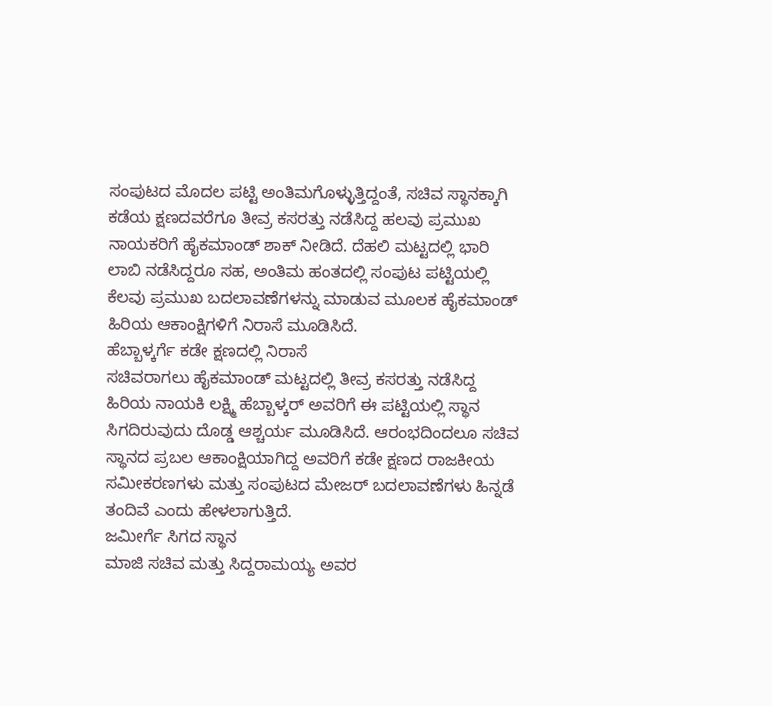ಸಂಪುಟದ ಮೊದಲ ಪಟ್ಟಿ ಅಂತಿಮಗೊಳ್ಳುತ್ತಿದ್ದಂತೆ, ಸಚಿವ ಸ್ಥಾನಕ್ಕಾಗಿ ಕಡೆಯ ಕ್ಷಣದವರೆಗೂ ತೀವ್ರ ಕಸರತ್ತು ನಡೆಸಿದ್ದ ಹಲವು ಪ್ರಮುಖ ನಾಯಕರಿಗೆ ಹೈಕಮಾಂಡ್ ಶಾಕ್ ನೀಡಿದೆ. ದೆಹಲಿ ಮಟ್ಟದಲ್ಲಿ ಭಾರಿ ಲಾಬಿ ನಡೆಸಿದ್ದರೂ ಸಹ, ಅಂತಿಮ ಹಂತದಲ್ಲಿ ಸಂಪುಟ ಪಟ್ಟಿಯಲ್ಲಿ ಕೆಲವು ಪ್ರಮುಖ ಬದಲಾವಣೆಗಳನ್ನು ಮಾಡುವ ಮೂಲಕ ಹೈಕಮಾಂಡ್ ಹಿರಿಯ ಆಕಾಂಕ್ಷಿಗಳಿಗೆ ನಿರಾಸೆ ಮೂಡಿಸಿದೆ.
ಹೆಬ್ಬಾಳ್ಕರ್ಗೆ ಕಡೇ ಕ್ಷಣದಲ್ಲಿ ನಿರಾಸೆ
ಸಚಿವರಾಗಲು ಹೈಕಮಾಂಡ್ ಮಟ್ಟದಲ್ಲಿ ತೀವ್ರ ಕಸರತ್ತು ನಡೆಸಿದ್ದ ಹಿರಿಯ ನಾಯಕಿ ಲಕ್ಷ್ಮಿ ಹೆಬ್ಬಾಳ್ಕರ್ ಅವರಿಗೆ ಈ ಪಟ್ಟಿಯಲ್ಲಿ ಸ್ಥಾನ ಸಿಗದಿರುವುದು ದೊಡ್ಡ ಆಶ್ಚರ್ಯ ಮೂಡಿಸಿದೆ. ಆರಂಭದಿಂದಲೂ ಸಚಿವ ಸ್ಥಾನದ ಪ್ರಬಲ ಆಕಾಂಕ್ಷಿಯಾಗಿದ್ದ ಅವರಿಗೆ ಕಡೇ ಕ್ಷಣದ ರಾಜಕೀಯ ಸಮೀಕರಣಗಳು ಮತ್ತು ಸಂಪುಟದ ಮೇಜರ್ ಬದಲಾವಣೆಗಳು ಹಿನ್ನಡೆ ತಂದಿವೆ ಎಂದು ಹೇಳಲಾಗುತ್ತಿದೆ.
ಜಮೀರ್ಗೆ ಸಿಗದ ಸ್ಥಾನ
ಮಾಜಿ ಸಚಿವ ಮತ್ತು ಸಿದ್ದರಾಮಯ್ಯ ಅವರ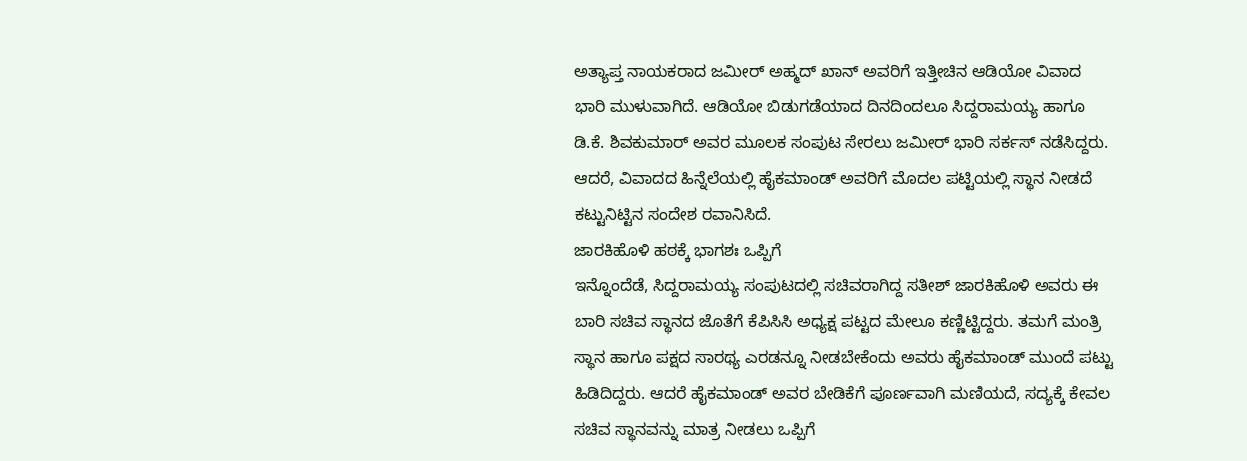ಅತ್ಯಾಪ್ತ ನಾಯಕರಾದ ಜಮೀರ್ ಅಹ್ಮದ್ ಖಾನ್ ಅವರಿಗೆ ಇತ್ತೀಚಿನ ಆಡಿಯೋ ವಿವಾದ ಭಾರಿ ಮುಳುವಾಗಿದೆ. ಆಡಿಯೋ ಬಿಡುಗಡೆಯಾದ ದಿನದಿಂದಲೂ ಸಿದ್ದರಾಮಯ್ಯ ಹಾಗೂ ಡಿ.ಕೆ. ಶಿವಕುಮಾರ್ ಅವರ ಮೂಲಕ ಸಂಪುಟ ಸೇರಲು ಜಮೀರ್ ಭಾರಿ ಸರ್ಕಸ್ ನಡೆಸಿದ್ದರು. ಆದರೆ, ವಿವಾದದ ಹಿನ್ನೆಲೆಯಲ್ಲಿ ಹೈಕಮಾಂಡ್ ಅವರಿಗೆ ಮೊದಲ ಪಟ್ಟಿಯಲ್ಲಿ ಸ್ಥಾನ ನೀಡದೆ ಕಟ್ಟುನಿಟ್ಟಿನ ಸಂದೇಶ ರವಾನಿಸಿದೆ.
ಜಾರಕಿಹೊಳಿ ಹಠಕ್ಕೆ ಭಾಗಶಃ ಒಪ್ಪಿಗೆ
ಇನ್ನೊಂದೆಡೆ, ಸಿದ್ದರಾಮಯ್ಯ ಸಂಪುಟದಲ್ಲಿ ಸಚಿವರಾಗಿದ್ದ ಸತೀಶ್ ಜಾರಕಿಹೊಳಿ ಅವರು ಈ ಬಾರಿ ಸಚಿವ ಸ್ಥಾನದ ಜೊತೆಗೆ ಕೆಪಿಸಿಸಿ ಅಧ್ಯಕ್ಷ ಪಟ್ಟದ ಮೇಲೂ ಕಣ್ಣಿಟ್ಟಿದ್ದರು. ತಮಗೆ ಮಂತ್ರಿ ಸ್ಥಾನ ಹಾಗೂ ಪಕ್ಷದ ಸಾರಥ್ಯ ಎರಡನ್ನೂ ನೀಡಬೇಕೆಂದು ಅವರು ಹೈಕಮಾಂಡ್ ಮುಂದೆ ಪಟ್ಟು ಹಿಡಿದಿದ್ದರು. ಆದರೆ ಹೈಕಮಾಂಡ್ ಅವರ ಬೇಡಿಕೆಗೆ ಪೂರ್ಣವಾಗಿ ಮಣಿಯದೆ, ಸದ್ಯಕ್ಕೆ ಕೇವಲ ಸಚಿವ ಸ್ಥಾನವನ್ನು ಮಾತ್ರ ನೀಡಲು ಒಪ್ಪಿಗೆ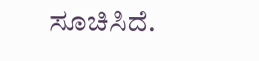ಸೂಚಿಸಿದೆ.